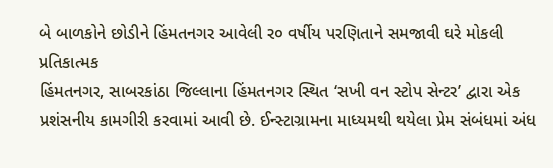બે બાળકોને છોડીને હિંમતનગર આવેલી ર૦ વર્ષીય પરણિતાને સમજાવી ઘરે મોકલી
પ્રતિકાત્મક
હિંમતનગર, સાબરકાંઠા જિલ્લાના હિંમતનગર સ્થિત ‘સખી વન સ્ટોપ સેન્ટર’ દ્વારા એક પ્રશંસનીય કામગીરી કરવામાં આવી છે. ઈન્સ્ટાગ્રામના માધ્યમથી થયેલા પ્રેમ સંબંધમાં અંધ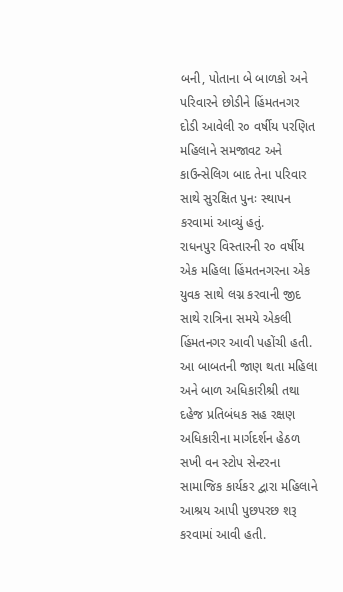બની, પોતાના બે બાળકો અને પરિવારને છોડીને હિંમતનગર દોડી આવેલી ર૦ વર્ષીય પરણિત મહિલાને સમજાવટ અને કાઉન્સેલિગ બાદ તેના પરિવાર સાથે સુરક્ષિત પુનઃ સ્થાપન કરવામાં આવ્યું હતું.
રાધનપુર વિસ્તારની ર૦ વર્ષીય એક મહિલા હિંમતનગરના એક યુવક સાથે લગ્ન કરવાની જીદ સાથે રાત્રિના સમયે એકલી હિંમતનગર આવી પહોંચી હતી. આ બાબતની જાણ થતા મહિલા અને બાળ અધિકારીશ્રી તથા દહેજ પ્રતિબંધક સહ રક્ષણ અધિકારીના માર્ગદર્શન હેઠળ સખી વન સ્ટોપ સેન્ટરના સામાજિક કાર્યકર દ્વારા મહિલાને આશ્રય આપી પુછપરછ શરૂ કરવામાં આવી હતી.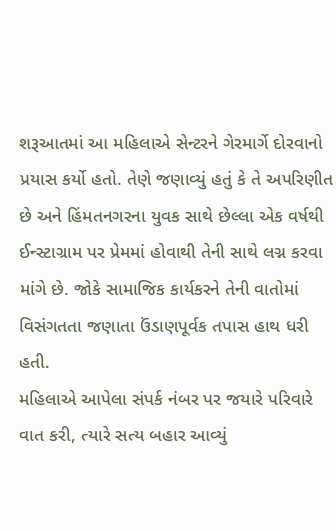શરૂઆતમાં આ મહિલાએ સેન્ટરને ગેરમાર્ગે દોરવાનો પ્રયાસ કર્યો હતો. તેણે જણાવ્યું હતું કે તે અપરિણીત છે અને હિંમતનગરના યુવક સાથે છેલ્લા એક વર્ષથી ઈન્સ્ટાગ્રામ પર પ્રેમમાં હોવાથી તેની સાથે લગ્ન કરવા માંગે છે. જોકે સામાજિક કાર્યકરને તેની વાતોમાં વિસંગતતા જણાતા ઉંડાણપૂર્વક તપાસ હાથ ધરી હતી.
મહિલાએ આપેલા સંપર્ક નંબર પર જયારે પરિવારે વાત કરી, ત્યારે સત્ય બહાર આવ્યું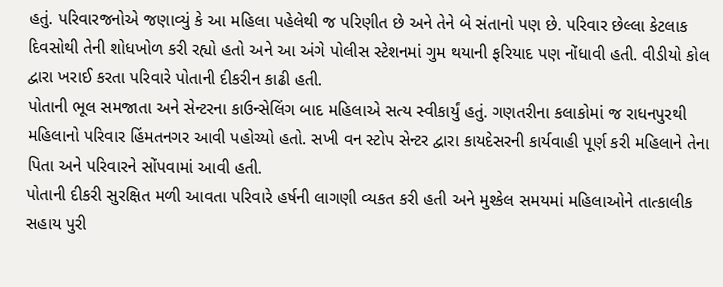હતું. પરિવારજનોએ જણાવ્યું કે આ મહિલા પહેલેથી જ પરિણીત છે અને તેને બે સંતાનો પણ છે. પરિવાર છેલ્લા કેટલાક દિવસોથી તેની શોધખોળ કરી રહ્યો હતો અને આ અંગે પોલીસ સ્ટેશનમાં ગુમ થયાની ફરિયાદ પણ નોંધાવી હતી. વીડીયો કોલ દ્વારા ખરાઈ કરતા પરિવારે પોતાની દીકરીન કાઢી હતી.
પોતાની ભૂલ સમજાતા અને સેન્ટરના કાઉન્સેલિંગ બાદ મહિલાએ સત્ય સ્વીકાર્યું હતું. ગણતરીના કલાકોમાં જ રાધનપુરથી મહિલાનો પરિવાર હિંમતનગર આવી પહોચ્યો હતો. સખી વન સ્ટોપ સેન્ટર દ્વારા કાયદેસરની કાર્યવાહી પૂર્ણ કરી મહિલાને તેના પિતા અને પરિવારને સોંપવામાં આવી હતી.
પોતાની દીકરી સુરક્ષિત મળી આવતા પરિવારે હર્ષની લાગણી વ્યકત કરી હતી અને મુશ્કેલ સમયમાં મહિલાઓને તાત્કાલીક સહાય પુરી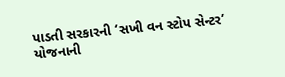પાડતી સરકારની ‘સખી વન સ્ટોપ સેન્ટર’ યોજનાની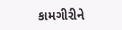કામગીરીને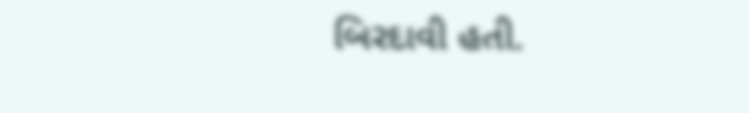બિરદાવી હતી.